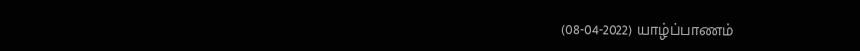(08-04-2022) யாழ்ப்பாணம்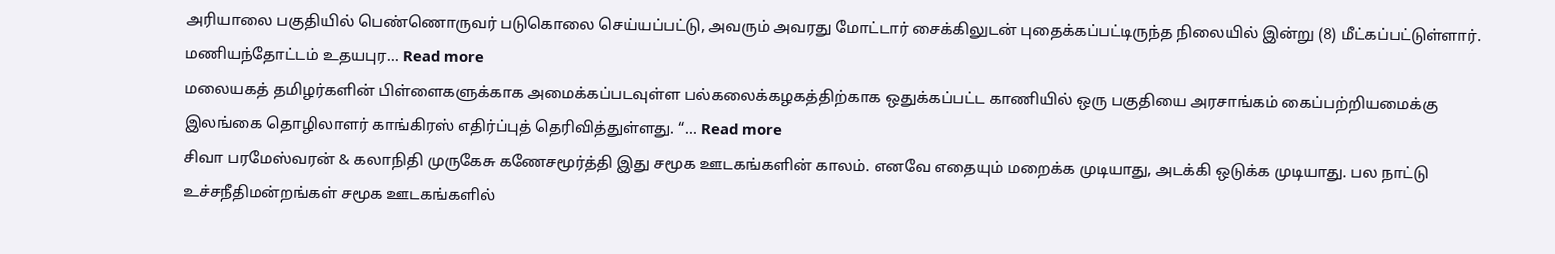அரியாலை பகுதியில் பெண்ணொருவர் படுகொலை செய்யப்பட்டு, அவரும் அவரது மோட்டார் சைக்கிலுடன் புதைக்கப்பட்டிருந்த நிலையில் இன்று (8) மீட்கப்பட்டுள்ளார். மணியந்தோட்டம் உதயபுர... Read more
மலையகத் தமிழர்களின் பிள்ளைகளுக்காக அமைக்கப்படவுள்ள பல்கலைக்கழகத்திற்காக ஒதுக்கப்பட்ட காணியில் ஒரு பகுதியை அரசாங்கம் கைப்பற்றியமைக்கு இலங்கை தொழிலாளர் காங்கிரஸ் எதிர்ப்புத் தெரிவித்துள்ளது. “... Read more
சிவா பரமேஸ்வரன் & கலாநிதி முருகேசு கணேசமூர்த்தி இது சமூக ஊடகங்களின் காலம். எனவே எதையும் மறைக்க முடியாது, அடக்கி ஒடுக்க முடியாது. பல நாட்டு உச்சநீதிமன்றங்கள் சமூக ஊடகங்களில்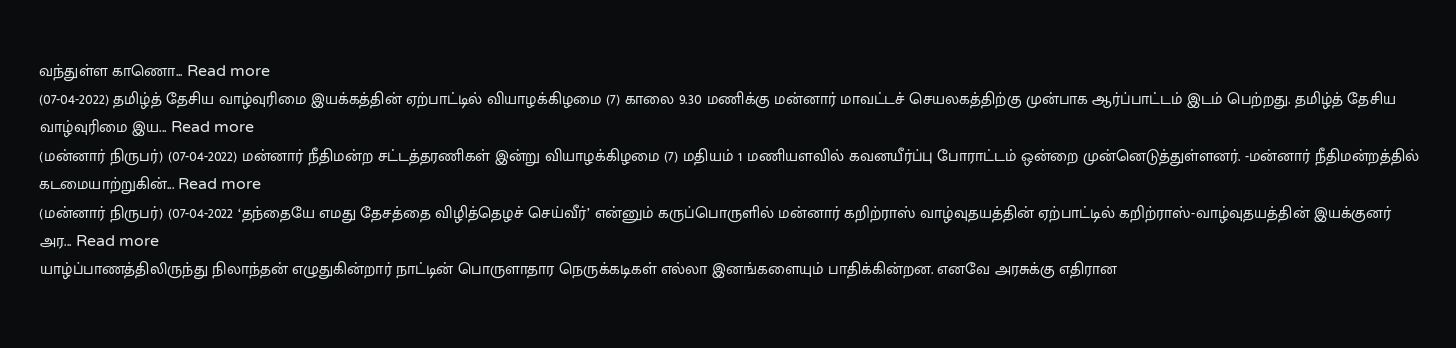வந்துள்ள காணொ... Read more
(07-04-2022) தமிழ்த் தேசிய வாழ்வுரிமை இயக்கத்தின் ஏற்பாட்டில் வியாழக்கிழமை (7) காலை 9.30 மணிக்கு மன்னார் மாவட்டச் செயலகத்திற்கு முன்பாக ஆர்ப்பாட்டம் இடம் பெற்றது. தமிழ்த் தேசிய வாழ்வுரிமை இய... Read more
(மன்னார் நிருபர்) (07-04-2022) மன்னார் நீதிமன்ற சட்டத்தரணிகள் இன்று வியாழக்கிழமை (7) மதியம் 1 மணியளவில் கவனயீர்ப்பு போராட்டம் ஒன்றை முன்னெடுத்துள்ளனர். -மன்னார் நீதிமன்றத்தில் கடமையாற்றுகின்... Read more
(மன்னார் நிருபர்) (07-04-2022 ‘தந்தையே எமது தேசத்தை விழித்தெழச் செய்வீர்’ என்னும் கருப்பொருளில் மன்னார் கறிற்ராஸ் வாழ்வுதயத்தின் ஏற்பாட்டில் கறிற்ராஸ்-வாழ்வுதயத்தின் இயக்குனர் அர... Read more
யாழ்ப்பாணத்திலிருந்து நிலாந்தன் எழுதுகின்றார் நாட்டின் பொருளாதார நெருக்கடிகள் எல்லா இனங்களையும் பாதிக்கின்றன. எனவே அரசுக்கு எதிரான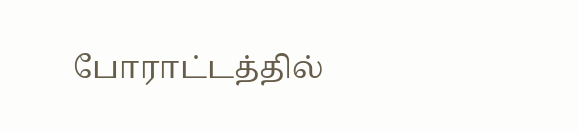போராட்டத்தில்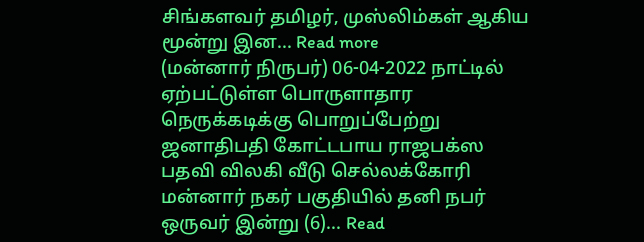சிங்களவர் தமிழர், முஸ்லிம்கள் ஆகிய மூன்று இன... Read more
(மன்னார் நிருபர்) 06-04-2022 நாட்டில் ஏற்பட்டுள்ள பொருளாதார நெருக்கடிக்கு பொறுப்பேற்று ஜனாதிபதி கோட்டபாய ராஜபக்ஸ பதவி விலகி வீடு செல்லக்கோரி மன்னார் நகர் பகுதியில் தனி நபர் ஒருவர் இன்று (6)... Read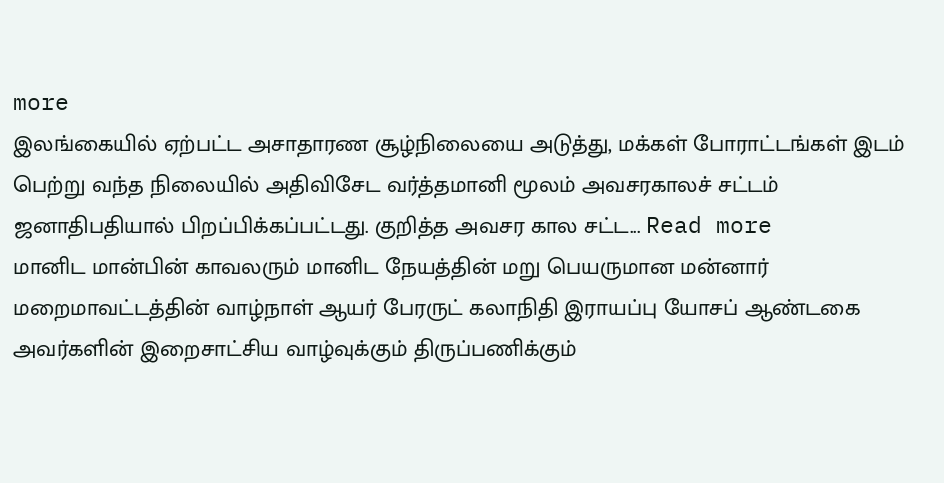more
இலங்கையில் ஏற்பட்ட அசாதாரண சூழ்நிலையை அடுத்து, மக்கள் போராட்டங்கள் இடம் பெற்று வந்த நிலையில் அதிவிசேட வர்த்தமானி மூலம் அவசரகாலச் சட்டம் ஜனாதிபதியால் பிறப்பிக்கப்பட்டது. குறித்த அவசர கால சட்ட... Read more
மானிட மான்பின் காவலரும் மானிட நேயத்தின் மறு பெயருமான மன்னார் மறைமாவட்டத்தின் வாழ்நாள் ஆயர் பேரருட் கலாநிதி இராயப்பு யோசப் ஆண்டகை அவர்களின் இறைசாட்சிய வாழ்வுக்கும் திருப்பணிக்கும்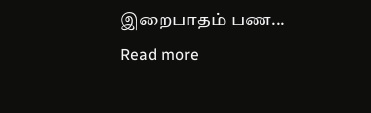இறைபாதம் பண... Read more